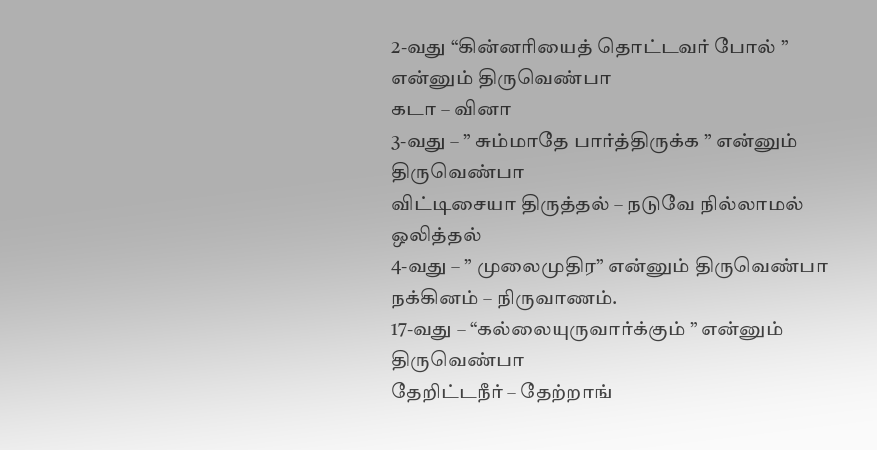2-வது “கின்னரியைத் தொட்டவர் போல் ” என்னும் திருவெண்பா
கடா – வினா
3-வது – ” சும்மாதே பார்த்திருக்க ” என்னும் திருவெண்பா
விட்டிசையா திருத்தல் – நடுவே நில்லாமல் ஒலித்தல்
4-வது – ” முலைமுதிர” என்னும் திருவெண்பா
நக்கினம் – நிருவாணம்.
17-வது – “கல்லையுருவார்க்கும் ” என்னும் திருவெண்பா
தேறிட்டநீர் – தேற்றாங்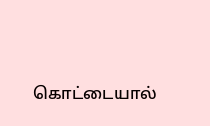கொட்டையால்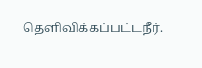தெளிவிக்கப்பட்டநீர்.